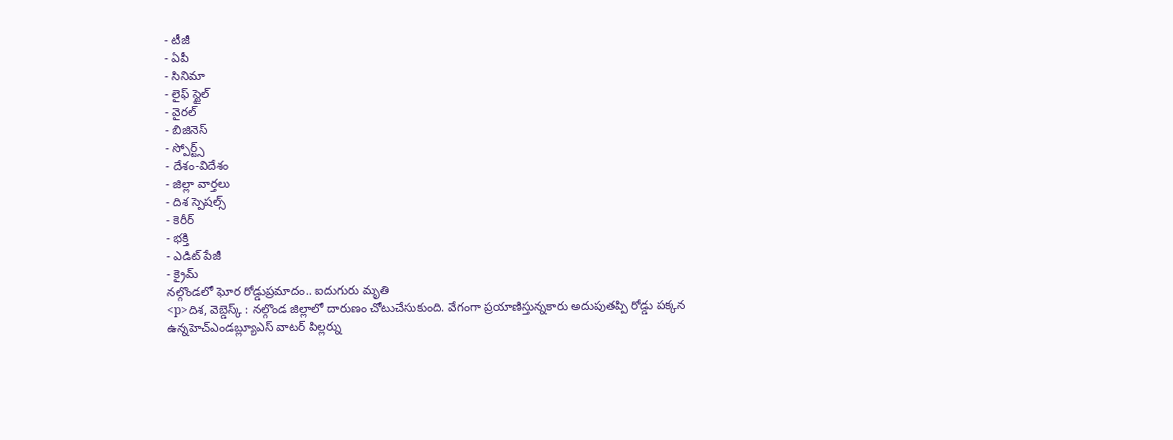- టీజీ
- ఏపీ
- సినిమా
- లైఫ్ స్టైల్
- వైరల్
- బిజినెస్
- స్పోర్ట్స్
- దేశం-విదేశం
- జిల్లా వార్తలు
- దిశ స్పెషల్స్
- కెరీర్
- భక్తి
- ఎడిట్ పేజీ
- క్రైమ్
నల్గొండలో ఘోర రోడ్డుప్రమాదం.. ఐదుగురు మృతి
<p>దిశ, వెబ్డెస్క్ : నల్గొండ జిల్లాలో దారుణం చోటుచేసుకుంది. వేగంగా ప్రయాణిస్తున్నకారు అదుపుతప్పి రోడ్డు పక్కన ఉన్నహెచ్ఎండబ్ల్యూఎస్ వాటర్ పిల్లర్ను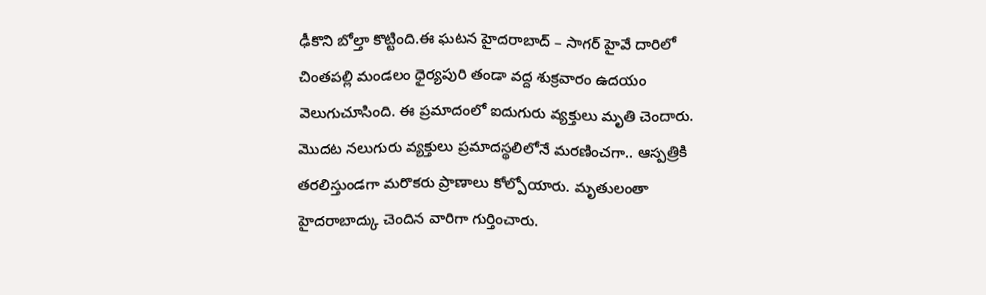ఢీకొని బోల్తా కొట్టింది.ఈ ఘటన హైదరాబాద్ – సాగర్ హైవే దారిలో చింతపల్లి మండలం ధైర్యపురి తండా వద్ద శుక్రవారం ఉదయం వెలుగుచూసింది. ఈ ప్రమాదంలో ఐదుగురు వ్యక్తులు మృతి చెందారు. మొదట నలుగురు వ్యక్తులు ప్రమాదస్థలిలోనే మరణించగా.. ఆస్పత్రికి తరలిస్తుండగా మరొకరు ప్రాణాలు కోల్పోయారు. మృతులంతా హైదరాబాద్కు చెందిన వారిగా గుర్తించారు.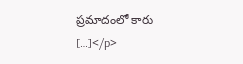ప్రమాదంలో కారు […]</p>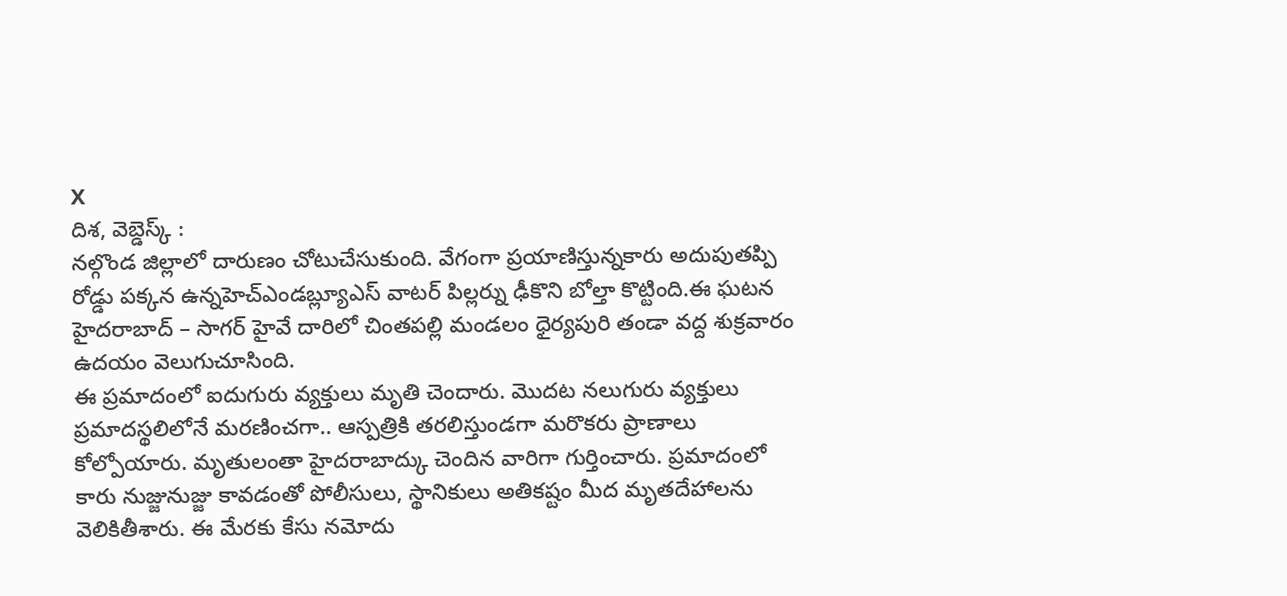X
దిశ, వెబ్డెస్క్ :
నల్గొండ జిల్లాలో దారుణం చోటుచేసుకుంది. వేగంగా ప్రయాణిస్తున్నకారు అదుపుతప్పి రోడ్డు పక్కన ఉన్నహెచ్ఎండబ్ల్యూఎస్ వాటర్ పిల్లర్ను ఢీకొని బోల్తా కొట్టింది.ఈ ఘటన హైదరాబాద్ – సాగర్ హైవే దారిలో చింతపల్లి మండలం ధైర్యపురి తండా వద్ద శుక్రవారం ఉదయం వెలుగుచూసింది.
ఈ ప్రమాదంలో ఐదుగురు వ్యక్తులు మృతి చెందారు. మొదట నలుగురు వ్యక్తులు ప్రమాదస్థలిలోనే మరణించగా.. ఆస్పత్రికి తరలిస్తుండగా మరొకరు ప్రాణాలు కోల్పోయారు. మృతులంతా హైదరాబాద్కు చెందిన వారిగా గుర్తించారు. ప్రమాదంలో కారు నుజ్జునుజ్జు కావడంతో పోలీసులు, స్థానికులు అతికష్టం మీద మృతదేహాలను వెలికితీశారు. ఈ మేరకు కేసు నమోదు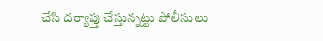చేసి దర్యాప్తు చేస్తున్నట్టు పోలీసులు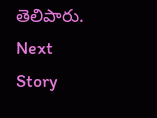తెలిపారు.
Next Story